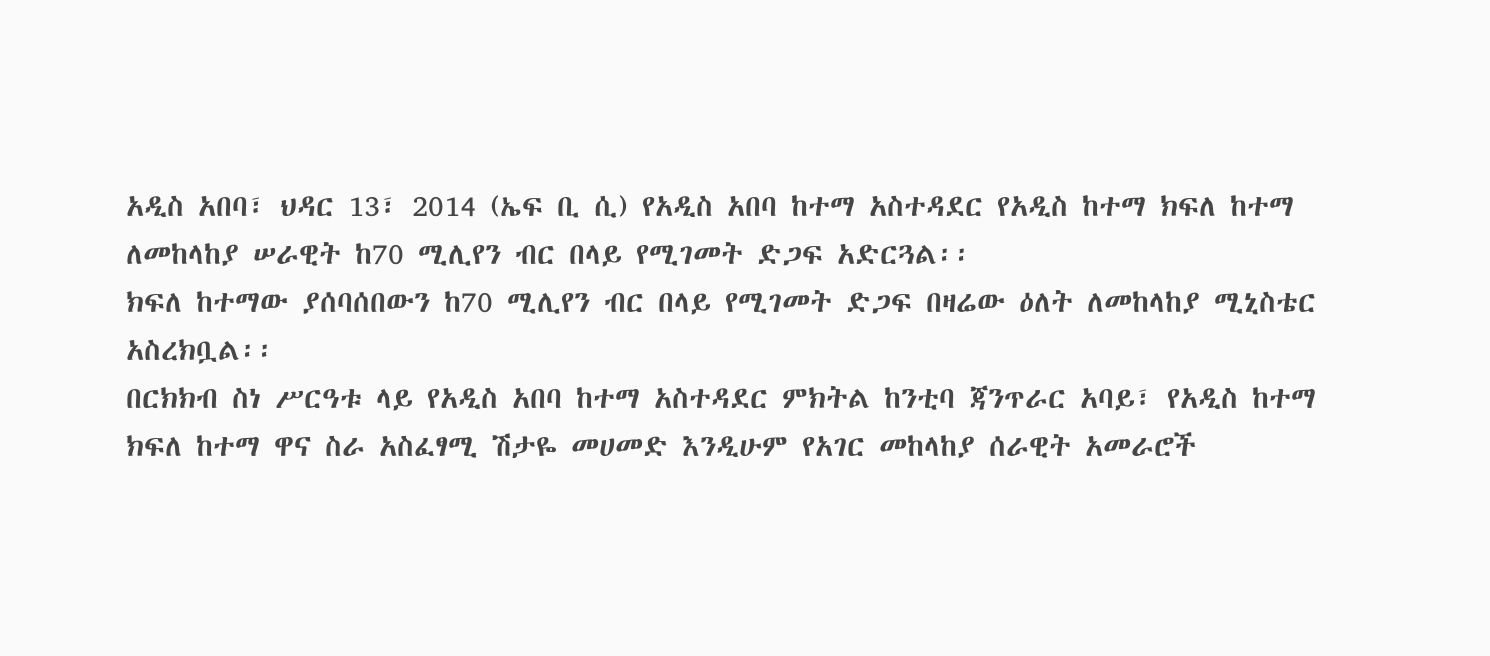አዲስ አበባ፣ ህዳር 13፣ 2014 (ኤፍ ቢ ሲ) የአዲስ አበባ ከተማ አስተዳደር የአዲስ ከተማ ክፍለ ከተማ ለመከላከያ ሠራዊት ከ70 ሚሊየን ብር በላይ የሚገመት ድጋፍ አድርጓል፡፡
ክፍለ ከተማው ያሰባሰበውን ከ70 ሚሊየን ብር በላይ የሚገመት ድጋፍ በዛሬው ዕለት ለመከላከያ ሚኒስቴር አስረክቧል፡፡
በርክክብ ስነ ሥርዓቱ ላይ የአዲስ አበባ ከተማ አስተዳደር ምክትል ከንቲባ ጃንጥራር አባይ፣ የአዲስ ከተማ ክፍለ ከተማ ዋና ስራ አስፈፃሚ ሽታዬ መሀመድ እንዲሁም የአገር መከላከያ ሰራዊት አመራሮች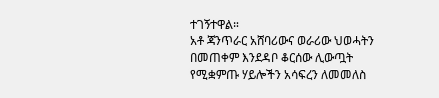ተገኝተዋል።
አቶ ጃንጥራር አሸባሪውና ወራሪው ህወሓትን በመጠቀም እንደዳቦ ቆርሰው ሊውጧት የሚቋምጡ ሃይሎችን አሳፍረን ለመመለስ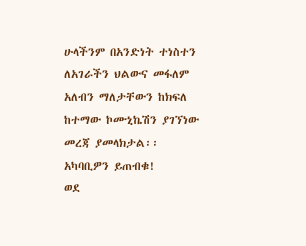ሁላችንም በአንድነት ተነስተን ለአገራችን ህልውና መፋለም አለብን ማለታቸውን ከክፍለ ከተማው ኮሙኒኬሽን ያገኘነው መረጃ ያመላክታል፡፡
አካባቢዎን ይጠብቁ!
ወደ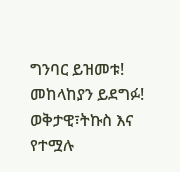ግንባር ይዝመቱ!
መከላከያን ይደግፉ!
ወቅታዊ፣ትኩስ እና የተሟሉ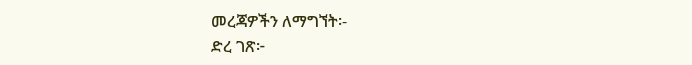መረጃዎችን ለማግኘት፡-
ድረ ገጽ፦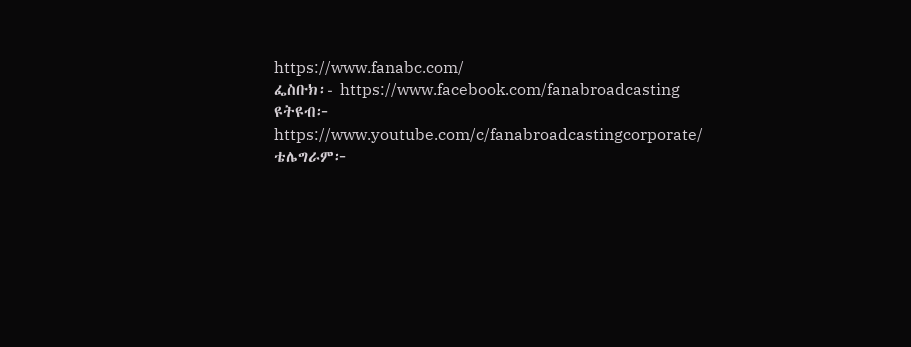https://www.fanabc.com/
ፌስቡክ፡- https://www.facebook.com/fanabroadcasting
ዩትዩብ፦ https://www.youtube.com/c/fanabroadcastingcorporate/
ቴሌግራም፦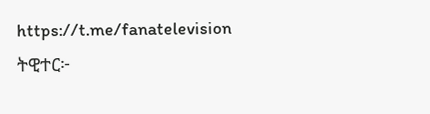https://t.me/fanatelevision
ትዊተር፦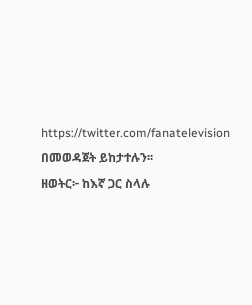https://twitter.com/fanatelevision በመወዳጀት ይከታተሉን፡፡
ዘወትር፦ ከእኛ ጋር ስላሉ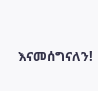እናመሰግናለን!